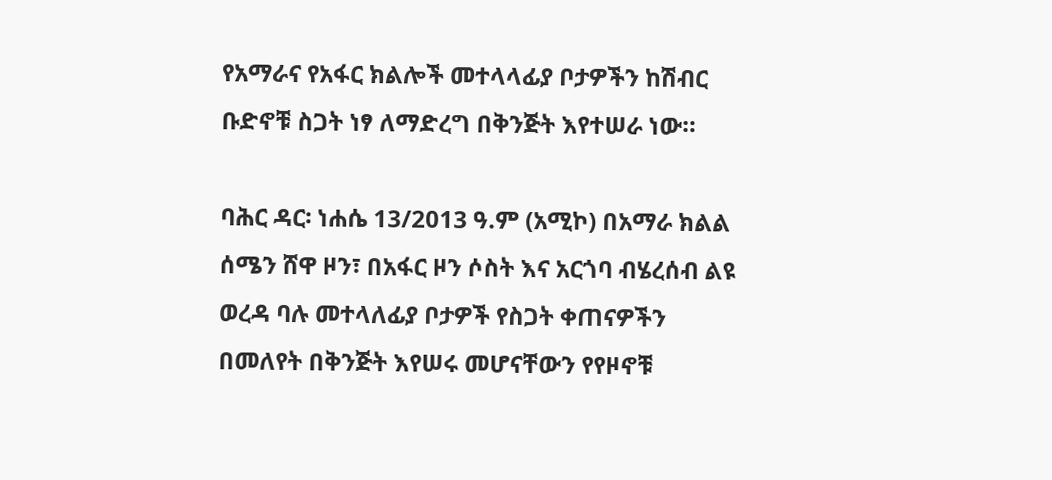የአማራና የአፋር ክልሎች መተላላፊያ ቦታዎችን ከሽብር ቡድኖቹ ስጋት ነፃ ለማድረግ በቅንጅት እየተሠራ ነው።

ባሕር ዳር፡ ነሐሴ 13/2013 ዓ.ም (አሚኮ) በአማራ ክልል ሰሜን ሸዋ ዞን፣ በአፋር ዞን ሶስት እና አርጎባ ብሄረሰብ ልዩ ወረዳ ባሉ መተላለፊያ ቦታዎች የስጋት ቀጠናዎችን በመለየት በቅንጅት እየሠሩ መሆናቸውን የየዞኖቹ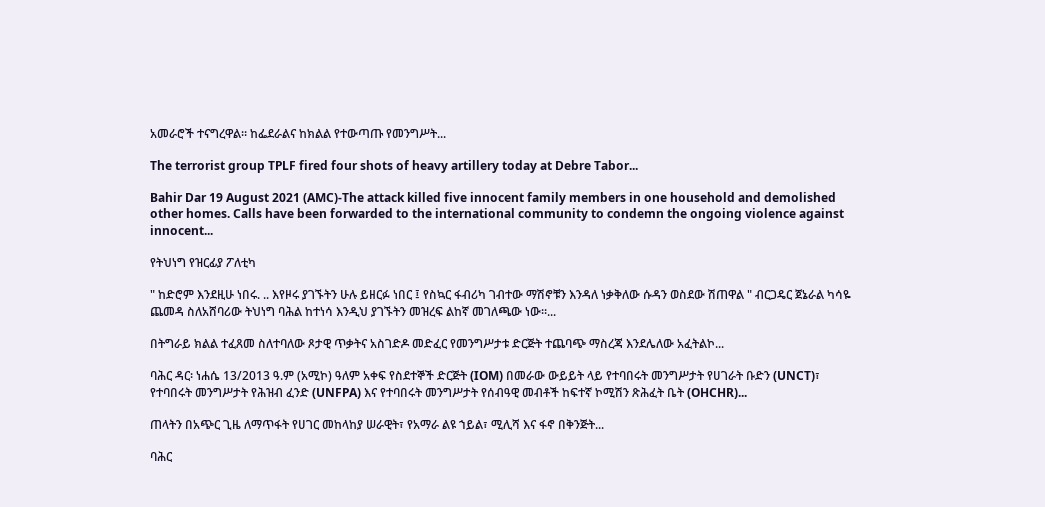አመራሮች ተናግረዋል። ከፌደራልና ከክልል የተውጣጡ የመንግሥት...

The terrorist group TPLF fired four shots of heavy artillery today at Debre Tabor...

Bahir Dar 19 August 2021 (AMC)-The attack killed five innocent family members in one household and demolished other homes. Calls have been forwarded to the international community to condemn the ongoing violence against innocent...

የትህነግ የዝርፊያ ፖለቲካ

" ከድሮም እንደዚሁ ነበሩ. .. እየዞሩ ያገኙትን ሁሉ ይዘርፉ ነበር ፤ የስኳር ፋብሪካ ገብተው ማሽኖቹን እንዳለ ነቃቅለው ሱዳን ወስደው ሽጠዋል " ብርጋዴር ጀኔራል ካሳዬ ጨመዳ ስለአሸባሪው ትህነግ ባሕል ከተነሳ እንዲህ ያገኙትን መዝረፍ ልከኛ መገለጫው ነው።...

በትግራይ ክልል ተፈጸመ ስለተባለው ጾታዊ ጥቃትና አስገድዶ መድፈር የመንግሥታቱ ድርጅት ተጨባጭ ማስረጃ እንደሌለው አፈትልኮ...

ባሕር ዳር፡ ነሐሴ 13/2013 ዓ.ም (አሚኮ) ዓለም አቀፍ የስደተኞች ድርጅት (IOM) በመራው ውይይት ላይ የተባበሩት መንግሥታት የሀገራት ቡድን (UNCT)፣ የተባበሩት መንግሥታት የሕዝብ ፈንድ (UNFPA) እና የተባበሩት መንግሥታት የሰብዓዊ መብቶች ከፍተኛ ኮሚሽን ጽሕፈት ቤት (OHCHR)...

ጠላትን በአጭር ጊዜ ለማጥፋት የሀገር መከላከያ ሠራዊት፣ የአማራ ልዩ ኀይል፣ ሚሊሻ እና ፋኖ በቅንጅት...

ባሕር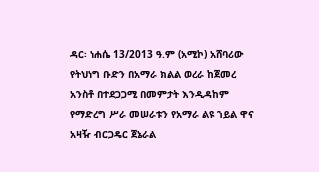ዳር፡ ነሐሴ 13/2013 ዓ.ም (አሚኮ) አሸባሪው የትህነግ ቡድን በአማራ ክልል ወረራ ከጀመረ አንስቶ በተደጋጋሚ በመምታት እንዲዳከም የማድረግ ሥራ መሠራቱን የአማራ ልዩ ኀይል ዋና አዛዥ ብርጋዴር ጀኔራል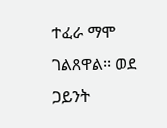ተፈራ ማሞ ገልጸዋል፡፡ ወደ ጋይንት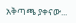አቅጣጫ ያቀናው...